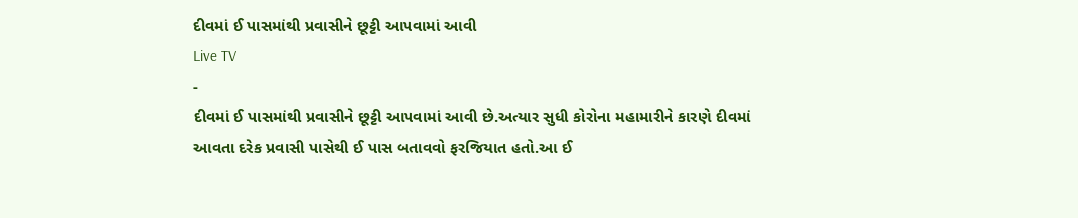દીવમાં ઈ પાસમાંથી પ્રવાસીને છૂટ્ટી આપવામાં આવી
Live TV
-
દીવમાં ઈ પાસમાંથી પ્રવાસીને છૂટ્ટી આપવામાં આવી છે.અત્યાર સુધી કોરોના મહામારીને કારણે દીવમાં આવતા દરેક પ્રવાસી પાસેથી ઈ પાસ બતાવવો ફરજિયાત હતો.આ ઈ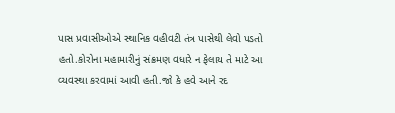પાસ પ્રવાસીઓએ સ્થાનિક વહીવટી તંત્ર પાસેથી લેવો પડતો હતો.કોરોના મહામારીનું સંક્રમણ વધારે ન ફેલાય તે માટે આ વ્યવસ્થા કરવામાં આવી હતી.જો કે હવે આને રદ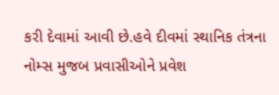કરી દેવામાં આવી છે.હવે દીવમાં સ્થાનિક તંત્રના નોમ્સ મુજબ પ્રવાસીઓને પ્રવેશ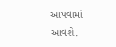આપવામાં આવશે.